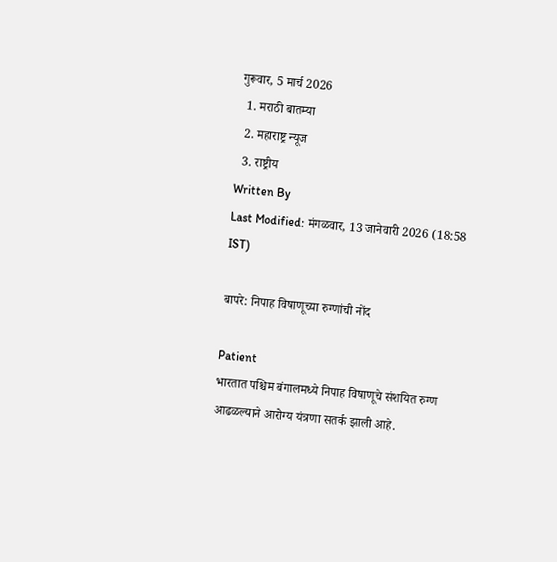गुरूवार, 5 मार्च 2026
  1. मराठी बातम्या
  2. महाराष्ट्र न्यूज
  3. राष्ट्रीय
Written By
Last Modified: मंगळवार, 13 जानेवारी 2026 (18:58 IST)

बापरे: निपाह विषाणूच्या रुग्णांची नोंद

Patient
भारतात पश्चिम बंगालमध्ये निपाह विषाणूचे संशयित रुग्ण आढळल्याने आरोग्य यंत्रणा सतर्क झाली आहे.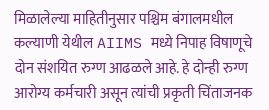मिळालेल्या माहितीनुसार पश्चिम बंगालमधील कल्याणी येथील AIIMS मध्ये निपाह विषाणूचे दोन संशयित रुग्ण आढळले आहे. हे दोन्ही रुग्ण आरोग्य कर्मचारी असून त्यांची प्रकृती चिंताजनक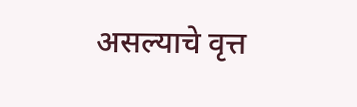असल्याचे वृत्त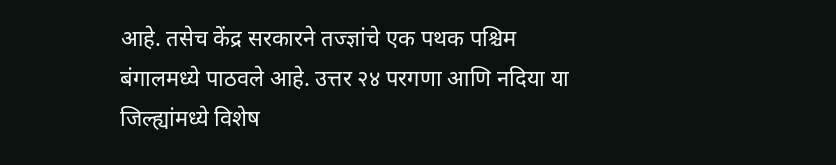आहे. तसेच केंद्र सरकारने तज्ज्ञांचे एक पथक पश्चिम बंगालमध्ये पाठवले आहे. उत्तर २४ परगणा आणि नदिया या जिल्ह्यांमध्ये विशेष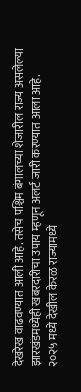देखरेख वाढवण्यात आली आहे. तसेच पश्चिम बंगालच्या शेजारील राज्य असलेल्या झारखंडमध्येही खबरदारीचा उपाय म्हणून अलर्ट जारी करण्यात आला आहे.
२०२५ मध्ये देखील केरळ राज्यामध्ये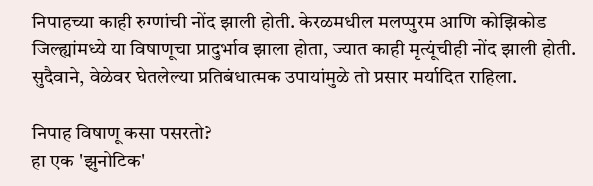निपाहच्या काही रुग्णांची नोंद झाली होती. केरळमधील मलप्पुरम आणि कोझिकोड जिल्ह्यांमध्ये या विषाणूचा प्रादुर्भाव झाला होता, ज्यात काही मृत्यूंचीही नोंद झाली होती. सुदैवाने, वेळेवर घेतलेल्या प्रतिबंधात्मक उपायांमुळे तो प्रसार मर्यादित राहिला.

निपाह विषाणू कसा पसरतो?
हा एक 'झुनोटिक'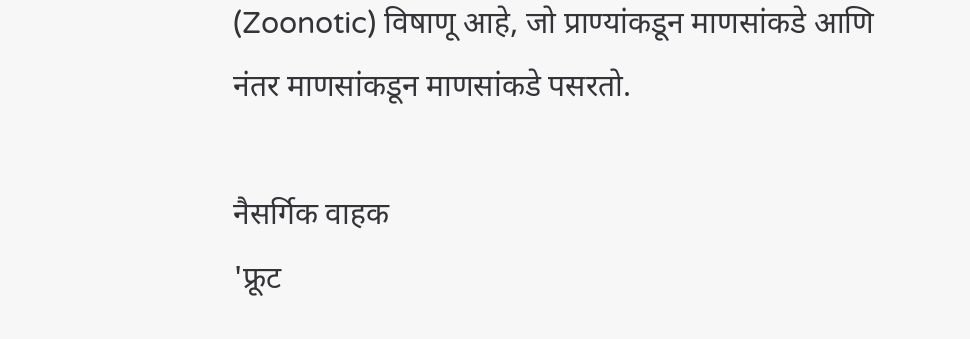(Zoonotic) विषाणू आहे, जो प्राण्यांकडून माणसांकडे आणि नंतर माणसांकडून माणसांकडे पसरतो.

नैसर्गिक वाहक
'फ्रूट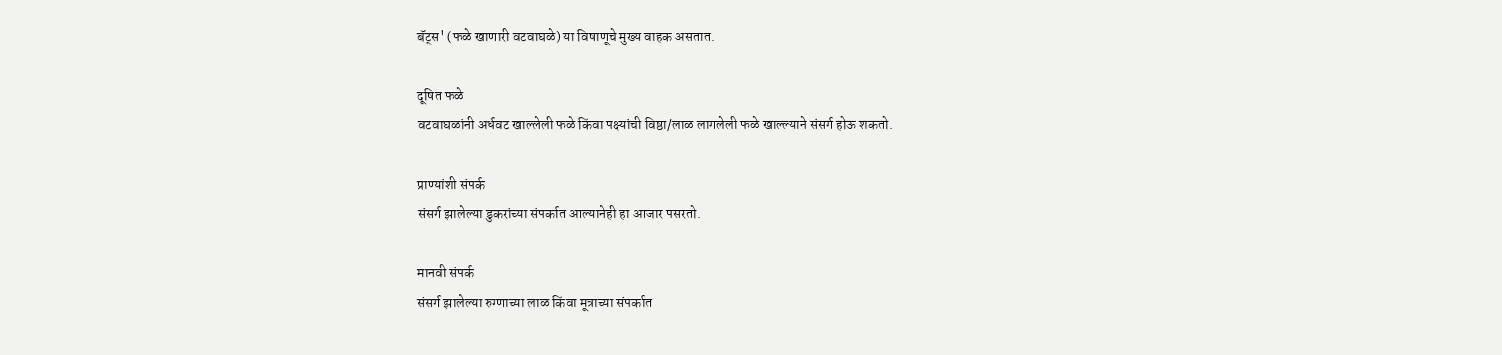बॅट्स' (फळे खाणारी वटवाघळे) या विषाणूचे मुख्य वाहक असतात.

दूषित फळे
वटवाघळांनी अर्धवट खाल्लेली फळे किंवा पक्ष्यांची विष्ठा/लाळ लागलेली फळे खाल्ल्याने संसर्ग होऊ शकतो.

प्राण्यांशी संपर्क
संसर्ग झालेल्या डुकरांच्या संपर्कात आल्यानेही हा आजार पसरतो.

मानवी संपर्क
संसर्ग झालेल्या रुग्णाच्या लाळ किंवा मूत्राच्या संपर्कात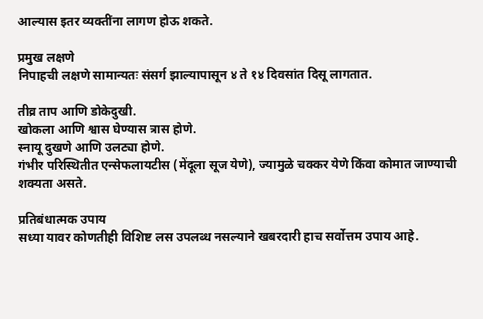आल्यास इतर व्यक्तींना लागण होऊ शकते.

प्रमुख लक्षणे
निपाहची लक्षणे सामान्यतः संसर्ग झाल्यापासून ४ ते १४ दिवसांत दिसू लागतात.

तीव्र ताप आणि डोकेदुखी.
खोकला आणि श्वास घेण्यास त्रास होणे.
स्नायू दुखणे आणि उलट्या होणे.
गंभीर परिस्थितीत एन्सेफलायटीस (मेंदूला सूज येणे), ज्यामुळे चक्कर येणे किंवा कोमात जाण्याची शक्यता असते.

प्रतिबंधात्मक उपाय
सध्या यावर कोणतीही विशिष्ट लस उपलब्ध नसल्याने खबरदारी हाच सर्वोत्तम उपाय आहे.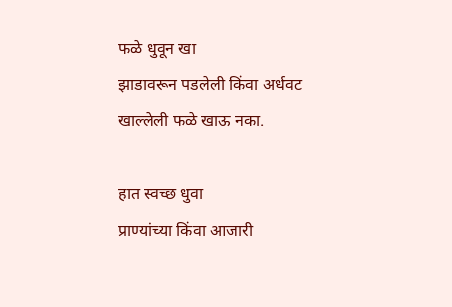फळे धुवून खा
झाडावरून पडलेली किंवा अर्धवट खाल्लेली फळे खाऊ नका.

हात स्वच्छ धुवा
प्राण्यांच्या किंवा आजारी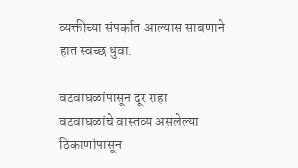व्यक्तीच्या संपर्कात आल्यास साबणाने हात स्वच्छ धुवा.

वटवाघळांपासून दूर राहा
वटवाघळांचे वास्तव्य असलेल्या ठिकाणांपासून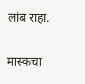लांब राहा.

मास्कचा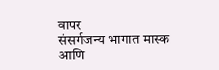वापर
संसर्गजन्य भागात मास्क आणि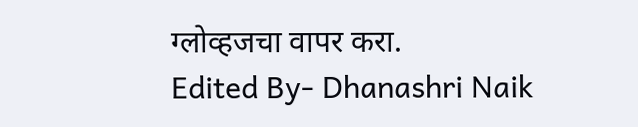ग्लोव्हजचा वापर करा.
Edited By- Dhanashri Naik